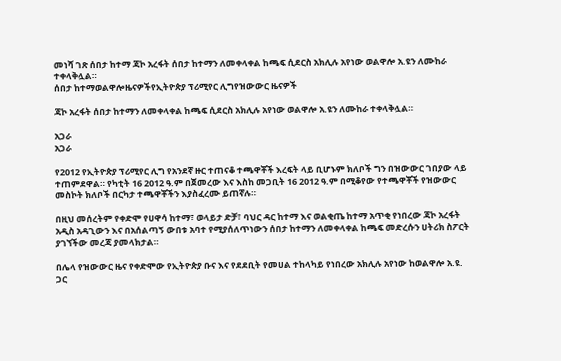መነሻ ገጽ ሰበታ ከተማ ጃኮ አረፋት ሰበታ ከተማን ለመቀላቀል ከጫፍ ሲደርስ አክሊሉ አየነው ወልዋሎ አ.ዩን ለሙከራ ተቀላቅሏል።
ሰበታ ከተማወልዋሎዜናዎችየኢትዮጵያ ፕሪሚየር ሊግየዝውውር ዜናዎች

ጃኮ አረፋት ሰበታ ከተማን ለመቀላቀል ከጫፍ ሲደርስ አክሊሉ አየነው ወልዋሎ አ.ዩን ለሙከራ ተቀላቅሏል።

አጋራ
አጋራ

የ2012 የኢትዮጵያ ፕሪሚየር ሊግ የአንደኛ ዙር ተጠናቆ ተጫዋቾች እረፍት ላይ ቢሆኑም ክለቦች ግን በዝውውር ገበያው ላይ ተጠምደዋል። የካቲት 16 2012 ዓ.ም በጀመረው እና እስከ መጋቢት 16 2012 ዓ.ም በሚቆየው የተጫዋቾች የዝውውር መስኮት ክለቦች በርካታ ተጫዋቾችን እያስፈረሙ ይጠኛሉ።

በዚህ መሰረትም የቀድሞ የሀዋሳ ከተማ፣ ወላይታ ድቻ፣ ባህር ዳር ከተማ እና ወልቂጤ ከተማ አጥቂ የነበረው ጃኮ አረፋት አዲስ አዳጊውን እና በአሰልጣኝ ውበቱ አባተ የሚያሰለጥነውን ሰበታ ከተማን ለመቀላቀል ከጫፍ መድረሱን ሀትሪክ ስፖርት ያገኘችው መረጃ ያመላክታል።

በሌላ የዝውውር ዜና የቀድሞው የኢትዮጵያ ቡና እና የደደቢት የመሀል ተከላካይ የነበረው አክሊሉ አየነው ከወልዋሎ አ.ዩ. ጋር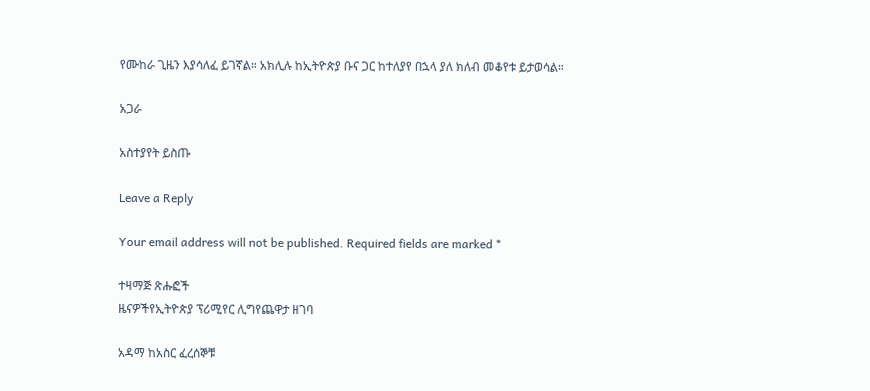የሙከራ ጊዜን እያሳለፈ ይገኛል። አክሊሉ ከኢትዮጵያ ቡና ጋር ከተለያየ በኋላ ያለ ክለብ መቆየቱ ይታወሳል።

አጋራ

አስተያየት ይስጡ

Leave a Reply

Your email address will not be published. Required fields are marked *

ተዛማጅ ጽሑፎች
ዜናዎችየኢትዮጵያ ፕሪሚየር ሊግየጨዋታ ዘገባ

አዳማ ከአስር ፈረሰኞቹ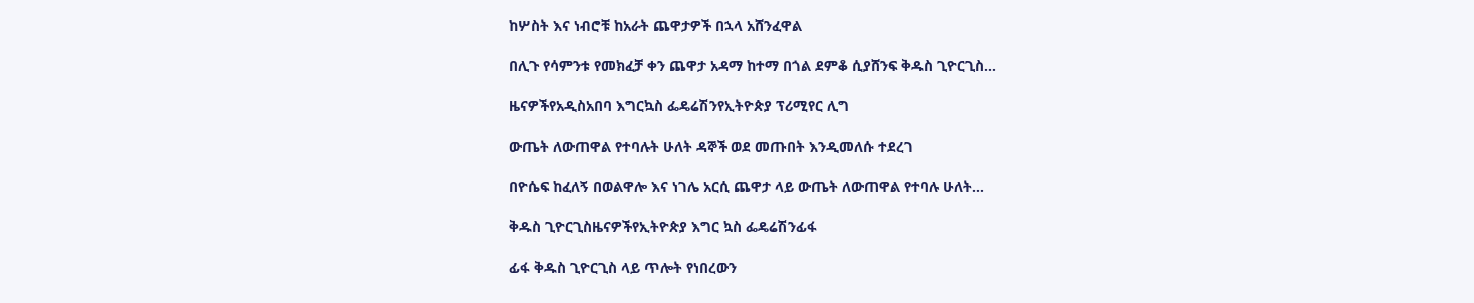ከሦስት እና ነብሮቹ ከአራት ጨዋታዎች በኋላ አሸንፈዋል

በሊጉ የሳምንቱ የመክፈቻ ቀን ጨዋታ አዳማ ከተማ በጎል ደምቆ ሲያሸንፍ ቅዱስ ጊዮርጊስ...

ዜናዎችየአዲስአበባ እግርኳስ ፌዴሬሽንየኢትዮጵያ ፕሪሚየር ሊግ

ውጤት ለውጠዋል የተባሉት ሁለት ዳኞች ወደ መጡበት እንዲመለሱ ተደረገ

በዮሴፍ ከፈለኝ በወልዋሎ እና ነገሌ አርሲ ጨዋታ ላይ ውጤት ለውጠዋል የተባሉ ሁለት...

ቅዱስ ጊዮርጊስዜናዎችየኢትዮጵያ እግር ኳስ ፌዴሬሽንፊፋ

ፊፋ ቅዱስ ጊዮርጊስ ላይ ጥሎት የነበረውን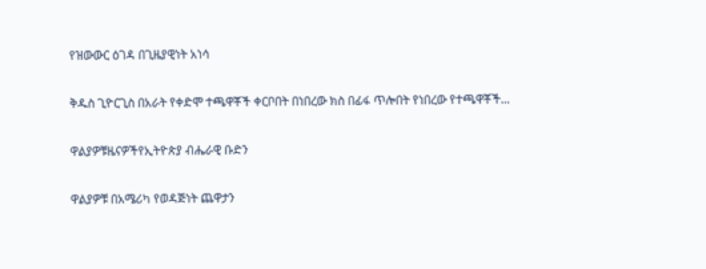የዝውውር ዕገዳ በጊዜያዊነት አነሳ

ቅዱስ ጊዮርጊስ በአራት የቀድሞ ተጫዋቾች ቀርቦበት በነበረው ክስ በፊፋ ጥሎበት የነበረው የተጫዋቾች...

ዋልያዎቹዜናዎችየኢትዮጵያ ብሔራዊ ቡድን

ዋልያዎቹ በአሜሪካ የወዳጅነት ጨዋታን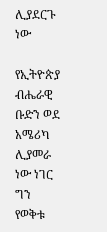ሊያደርጉ ነው

የኢትዮጵያ ብሔራዊ ቡድን ወደ አሜሪካ ሊያመራ ነው ነገር ግን የወቅቱ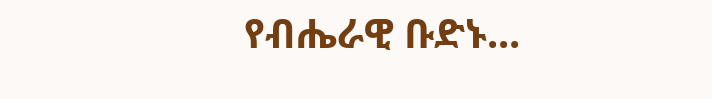የብሔራዊ ቡድኑ...